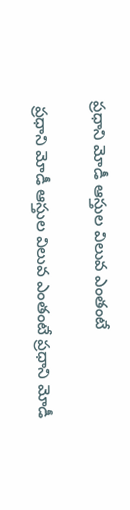ప్రధాని మోడీ ఆస్తుల విలువ ఎంతంటే

 ప్రధాని మోడీ ఆస్తుల విలువ ఎంతంటే ప్రధాని మోడీ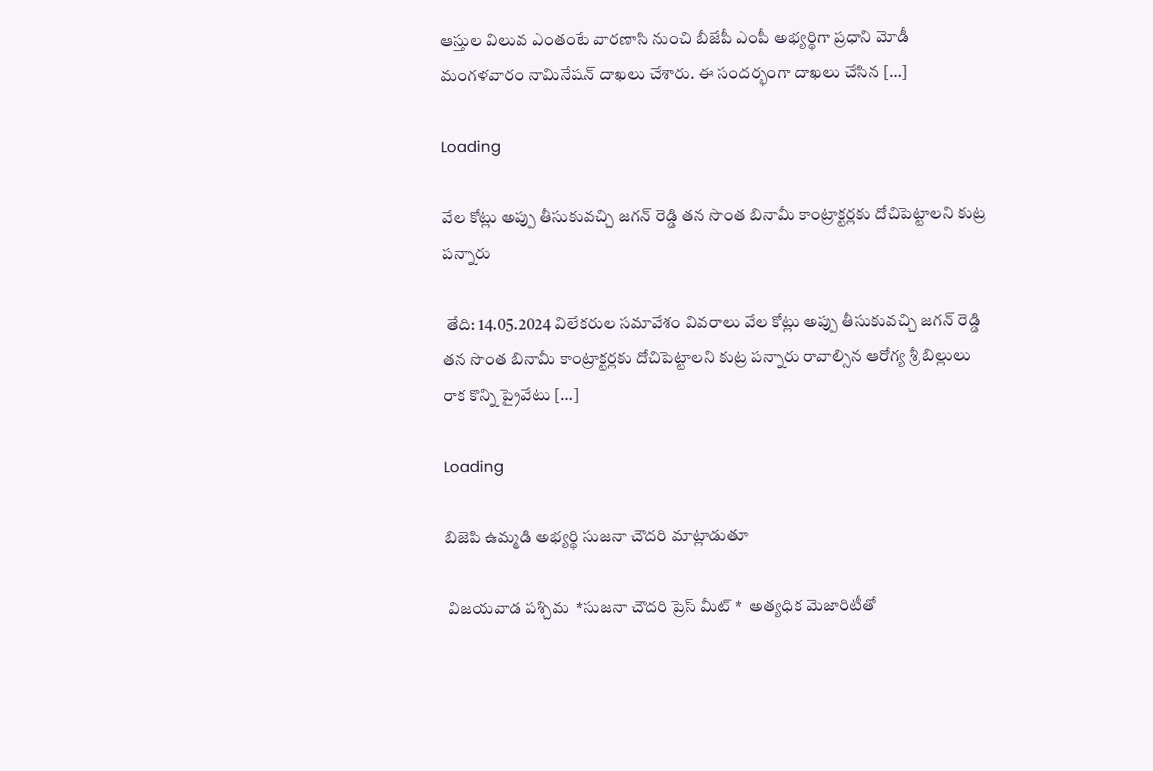ఆస్తుల విలువ ఎంతంటే వారణాసి నుంచి బీజేపీ ఎంపీ అభ్యర్థిగా ప్రధాని మోడీ మంగళవారం నామినేషన్ దాఖలు చేశారు. ఈ సందర్భంగా దాఖలు చేసిన […]

Loading

వేల కోట్లు అప్పు తీసుకువచ్చి జగన్ రెడ్డి తన సొంత బినామీ కాంట్రాక్టర్లకు దోచిపెట్టాలని కుట్ర పన్నారు

 తేది: 14.05.2024 విలేకరుల సమావేశం వివరాలు వేల కోట్లు అప్పు తీసుకువచ్చి జగన్ రెడ్డి తన సొంత బినామీ కాంట్రాక్టర్లకు దోచిపెట్టాలని కుట్ర పన్నారు రావాల్సిన ఆరోగ్య శ్రీ బిల్లులు రాక కొన్ని ప్రైవేటు […]

Loading

బిజెపి ఉమ్మడి అభ్యర్థి సుజనా చౌదరి మాట్లాడుతూ

 విజయవాడ పశ్చిమ  *సుజనా చౌదరి ప్రెస్ మీట్ *  అత్యధిక మెజారిటీతో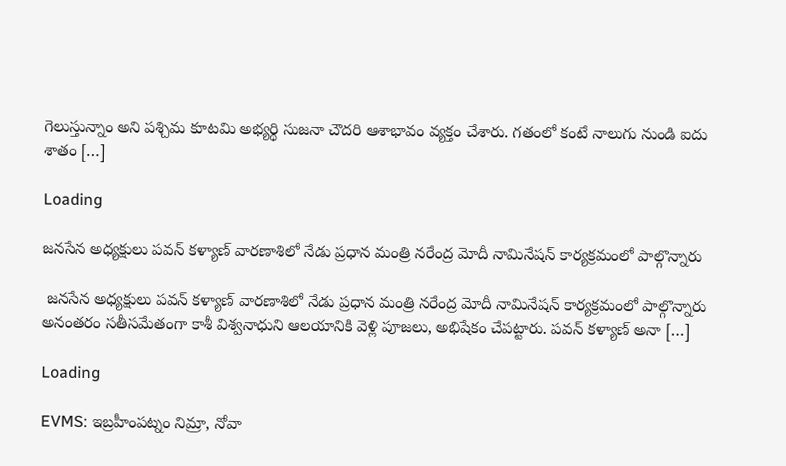గెలుస్తున్నాం అని పశ్చిమ కూటమి అభ్యర్థి సుజనా చౌదరి ఆశాభావం వ్యక్తం చేశారు. గతంలో కంటే నాలుగు నుండి ఐదు శాతం […]

Loading

జనసేన అధ్యక్షులు పవన్ కళ్యాణ్ వారణాశిలో నేడు ప్రధాన మంత్రి నరేంద్ర మోదీ నామినేషన్ కార్యక్రమంలో పాల్గొన్నారు

 జనసేన అధ్యక్షులు పవన్ కళ్యాణ్ వారణాశిలో నేడు ప్రధాన మంత్రి నరేంద్ర మోదీ నామినేషన్ కార్యక్రమంలో పాల్గొన్నారు  అనంతరం సతీసమేతంగా కాశీ విశ్వనాధుని ఆలయానికి వెళ్లి పూజలు, అభిషేకం చేపట్టారు. పవన్ కళ్యాణ్ అనా […]

Loading

EVMS: ఇబ్రహీంపట్నం నిమ్రా, నోవా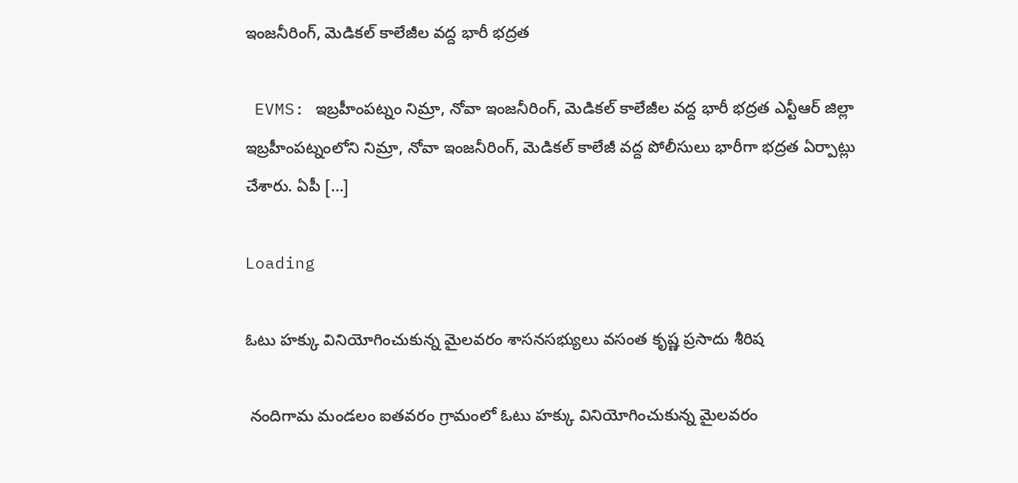ఇంజనీరింగ్, మెడికల్ కాలేజీల వద్ద భారీ భద్రత

 EVMS: ఇబ్రహీంపట్నం నిమ్రా, నోవా ఇంజనీరింగ్, మెడికల్ కాలేజీల వద్ద భారీ భద్రత ఎన్టీఆర్ జిల్లా ఇబ్రహీంపట్నంలోని నిమ్రా, నోవా ఇంజనీరింగ్, మెడికల్ కాలేజీ వద్ద పోలీసులు భారీగా భద్రత ఏర్పాట్లు చేశారు. ఏపీ […]

Loading

ఓటు హక్కు వినియోగించుకున్న మైలవరం శాసనసభ్యులు వసంత కృష్ణ ప్రసాదు శీరిష

 నందిగామ మండలం ఐతవరం గ్రామంలో ఓటు హక్కు వినియోగించుకున్న మైలవరం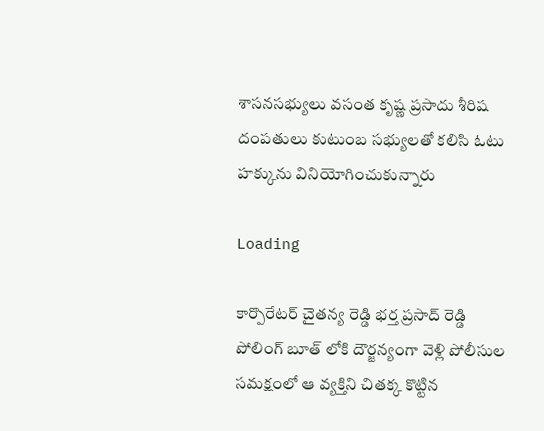శాసనసభ్యులు వసంత కృష్ణ ప్రసాదు శీరిష దంపతులు కుటుంబ సభ్యులతో కలిసి ఓటు హక్కును వినియోగించుకున్నారు

Loading

కార్పొరేటర్ చైతన్య రెడ్డి భర్త ప్రసాద్ రెడ్డి పోలింగ్ బూత్ లోకి దౌర్జన్యంగా వెళ్లి పోలీసుల సమక్షంలో ఆ వ్యక్తిని చితక్క కొట్టిన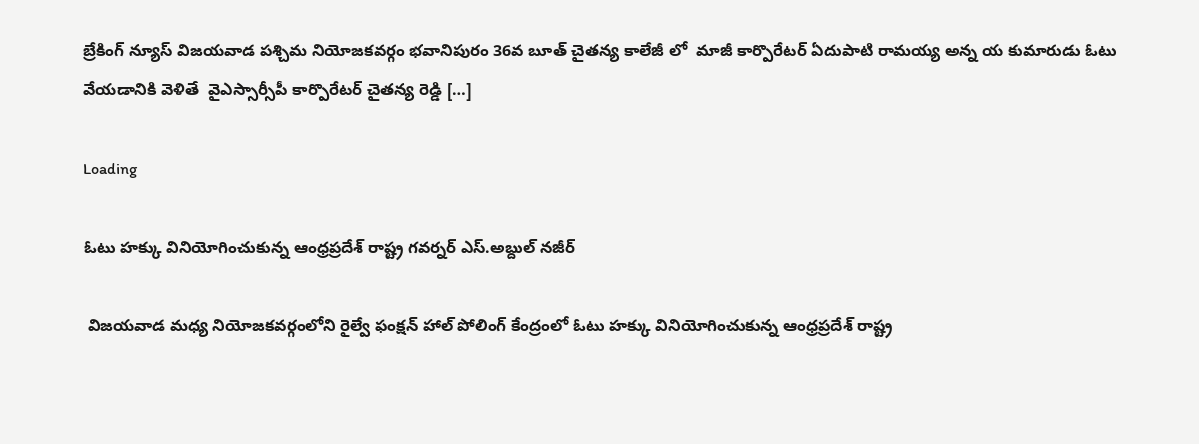బ్రేకింగ్ న్యూస్ విజయవాడ పశ్చిమ నియోజకవర్గం భవానిపురం 36వ బూత్ చైతన్య కాలేజీ లో  మాజీ కార్పొరేటర్ ఏదుపాటి రామయ్య అన్న య కుమారుడు ఓటు వేయడానికి వెళితే  వైఎస్సార్సీపీ కార్పొరేటర్ చైతన్య రెడ్డి […]

Loading

ఓటు హక్కు వినియోగించుకున్న ఆంధ్రప్రదేశ్ రాష్ట్ర గవర్నర్ ఎస్.అబ్దుల్ నజీర్

 విజయవాడ మధ్య నియోజకవర్గంలోని రైల్వే ఫంక్షన్ హాల్ పోలింగ్ కేంద్రంలో ఓటు హక్కు వినియోగించుకున్న ఆంధ్రప్రదేశ్ రాష్ట్ర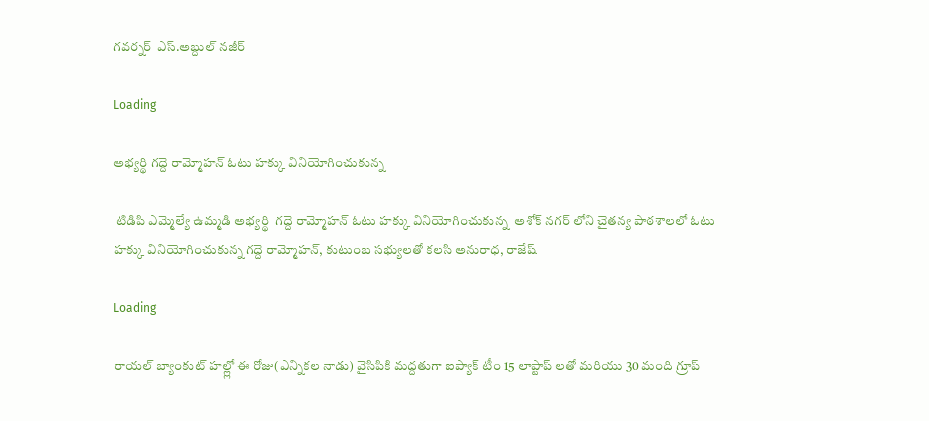గవర్నర్  ఎస్.అబ్దుల్ నజీర్

Loading

అభ్యర్థి గద్దె రామ్మోహన్ ఓటు హక్కు వినియోగించుకున్న

 టిడిపి ఎమ్మెల్యే ఉమ్మడి అభ్యర్థి  గద్దె రామ్మోహన్ ఓటు హక్కు వినియోగించుకున్న  అశోక్ నగర్ లోని చైతన్య పాఠశాలలో ఓటు హక్కు వినియోగించుకున్న గద్దె రామ్మోహన్, కుటుంబ సభ్యులతో కలసి అనురాధ, రాజేష్

Loading

రాయల్ బ్యాంకుట్ హల్ల్లో ఈ రోజు(ఎన్నికల నాడు) వైసిపికి మద్దతుగా ఐప్యాక్ టీం 15 లాప్టాప్ లతో మరియు 30 మంది గ్రూప్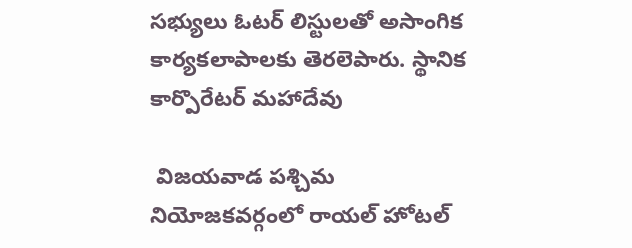సభ్యులు ఓటర్ లిస్టులతో అసాంగిక కార్యకలాపాలకు తెరలెపారు. స్థానిక కార్పొరేటర్ మహాదేవు

 విజయవాడ పశ్చిమ నియోజకవర్గంలో రాయల్ హోటల్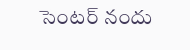సెంటర్ నందు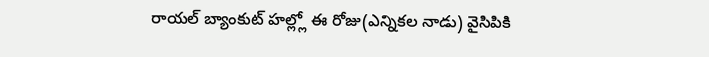రాయల్ బ్యాంకుట్ హల్ల్లో ఈ రోజు(ఎన్నికల నాడు) వైసిపికి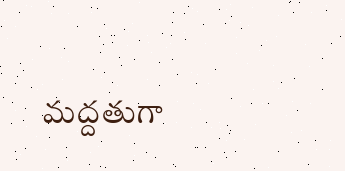మద్దతుగా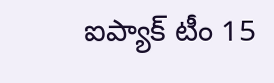ఐప్యాక్ టీం 15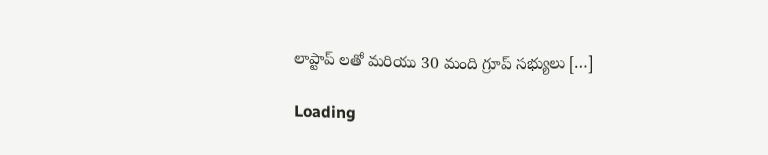లాప్టాప్ లతో మరియు 30 మంది గ్రూప్ సభ్యులు […]

Loading